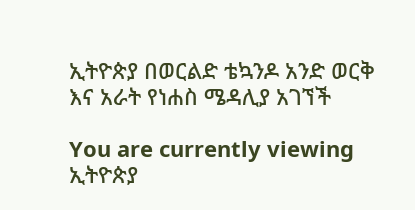ኢትዮጵያ በወርልድ ቴኳንዶ አንድ ወርቅ እና አራት የነሐስ ሜዳሊያ አገኘች

You are currently viewing ኢትዮጵያ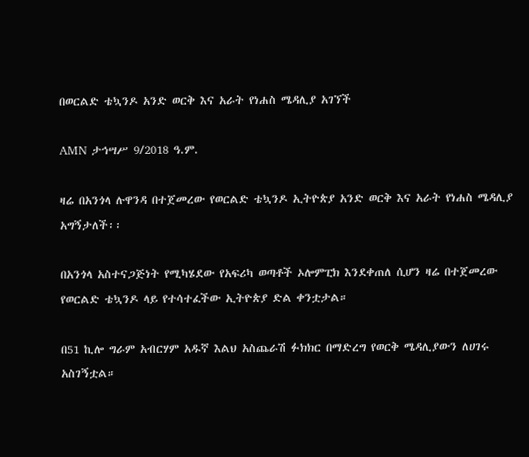በወርልድ ቴኳንዶ አንድ ወርቅ እና አራት የነሐስ ሜዳሊያ አገኘች

AMN ታኅሣሥ 9/2018 ዓ.ም.

ዛሬ በአንጎላ ሉዋንዳ በተጀመረው የወርልድ ቴኳንዶ ኢትዮጵያ አንድ ወርቅ እና አራት የነሐስ ሜዳሊያ አግኝታለች፡፡

በአንጎላ አስተናጋጅነት የሚካሄደው የአፍሪካ ወጣቶች ኦሎምፒክ እንደቀጠለ ሲሆን ዛሬ በተጀመረው የወርልድ ቴኳንዶ ላይ የተሳተፈችው ኢትዮጵያ ድል ቀንቷታል።

በ51 ኪሎ ግራም አብርሃም አዱኛ እልህ አስጨራሽ ፉክክር በማድረግ የወርቅ ሜዳሊያውን ለሀገሩ አስገኝቷል።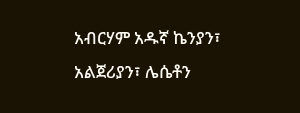አብርሃም አዱኛ ኬንያን፣ አልጀሪያን፣ ሌሴቶን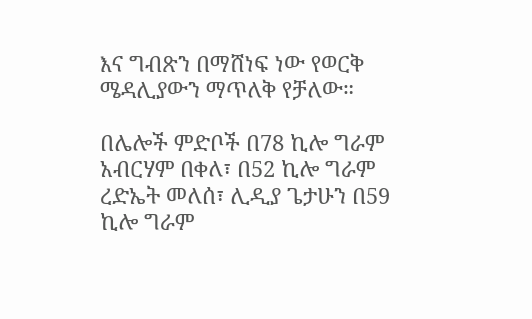እና ግብጽን በማሸነፍ ነው የወርቅ ሜዳሊያውን ማጥለቅ የቻለው።

በሌሎች ምድቦች በ78 ኪሎ ግራም አብርሃም በቀለ፣ በ52 ኪሎ ግራም ረድኤት መለሰ፣ ሊዲያ ጌታሁን በ59 ኪሎ ግራም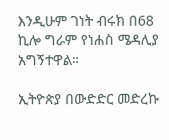እንዲሁም ገነት ብሩክ በ68 ኪሎ ግራም የነሐስ ሜዳሊያ አግኝተዋል።

ኢትዮጵያ በውድድር መድረኩ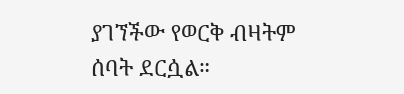ያገኘችው የወርቅ ብዛትም ሰባት ደርሷል።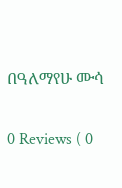በዓለማየሁ ሙሳ

0 Reviews ( 0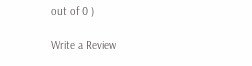out of 0 )

Write a Review